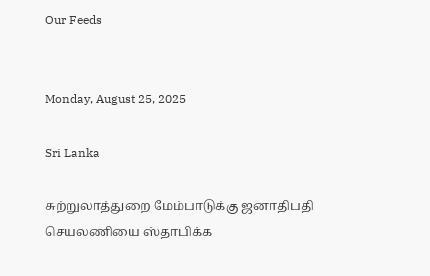Our Feeds


Monday, August 25, 2025

Sri Lanka

சுற்றுலாத்துறை மேம்பாடுக்கு ஜனாதிபதி செயலணியை ஸ்தாபிக்க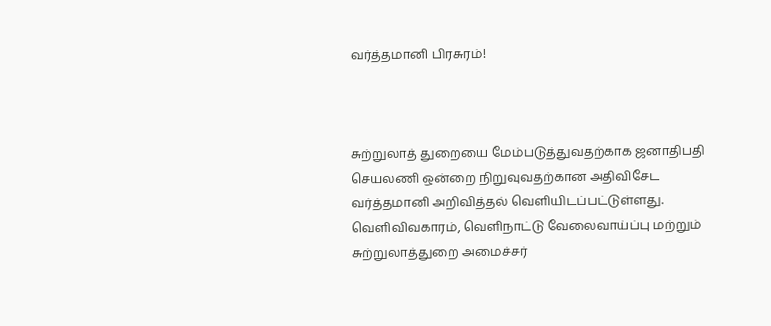வர்த்தமானி பிரசுரம்!



சுற்றுலாத் துறையை மேம்படுத்துவதற்காக ஜனாதிபதி செயலணி ஒன்றை நிறுவுவதற்கான அதிவிசேட வர்த்தமானி அறிவித்தல் வெளியிடப்பட்டுள்ளது. வெளிவிவகாரம், வெளிநாட்டு வேலைவாய்ப்பு மற்றும் சுற்றுலாத்துறை அமைச்சர்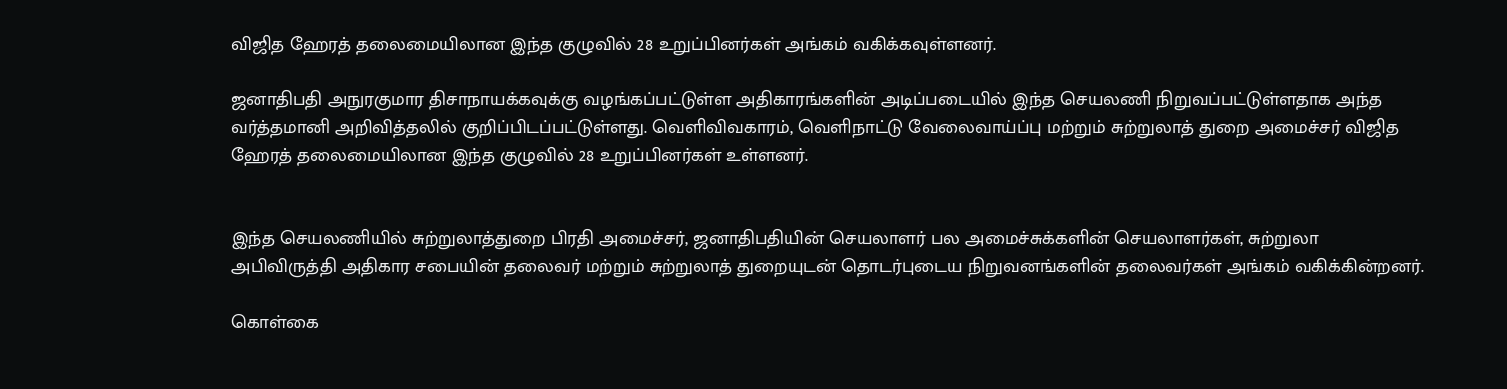விஜித ஹேரத் தலைமையிலான இந்த குழுவில் 28 உறுப்பினர்கள் அங்கம் வகிக்கவுள்ளனர்.

ஜனாதிபதி அநுரகுமார திசாநாயக்கவுக்கு வழங்கப்பட்டுள்ள அதிகாரங்களின் அடிப்படையில் இந்த செயலணி நிறுவப்பட்டுள்ளதாக அந்த வர்த்தமானி அறிவித்தலில் குறிப்பிடப்பட்டுள்ளது. வெளிவிவகாரம், வெளிநாட்டு வேலைவாய்ப்பு மற்றும் சுற்றுலாத் துறை அமைச்சர் விஜித ஹேரத் தலைமையிலான இந்த குழுவில் 28 உறுப்பினர்கள் உள்ளனர்.


இந்த செயலணியில் சுற்றுலாத்துறை பிரதி அமைச்சர், ஜனாதிபதியின் செயலாளர் பல அமைச்சுக்களின் செயலாளர்கள், சுற்றுலா அபிவிருத்தி அதிகார சபையின் தலைவர் மற்றும் சுற்றுலாத் துறையுடன் தொடர்புடைய நிறுவனங்களின் தலைவர்கள் அங்கம் வகிக்கின்றனர்.

கொள்கை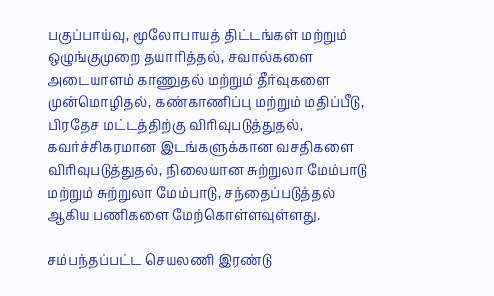பகுப்பாய்வு, மூலோபாயத் திட்டங்கள் மற்றும் ஒழுங்குமுறை தயாரித்தல், சவால்களை அடையாளம் காணுதல் மற்றும் தீர்வுகளை முன்மொழிதல், கண்காணிப்பு மற்றும் மதிப்பீடு, பிரதேச மட்டத்திற்கு விரிவுபடுத்துதல், கவர்ச்சிகரமான இடங்களுக்கான வசதிகளை விரிவுபடுத்துதல், நிலையான சுற்றுலா மேம்பாடு மற்றும் சுற்றுலா மேம்பாடு, சந்தைப்படுத்தல் ஆகிய பணிகளை மேற்கொள்ளவுள்ளது.

சம்பந்தப்பட்ட செயலணி இரண்டு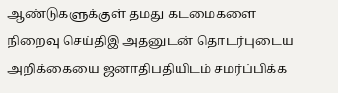ஆண்டுகளுக்குள் தமது கடமைகளை நிறைவு செய்திஇ அதனுடன் தொடர்புடைய அறிக்கையை ஜனாதிபதியிடம் சமர்ப்பிக்க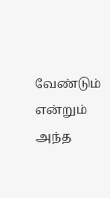வேண்டும் என்றும் அந்த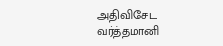அதிவிசேட வர்த்தமானி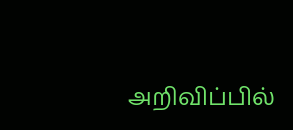அறிவிப்பில்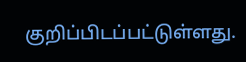குறிப்பிடப்பட்டுள்ளது.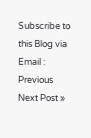Subscribe to this Blog via Email :
Previous
Next Post »